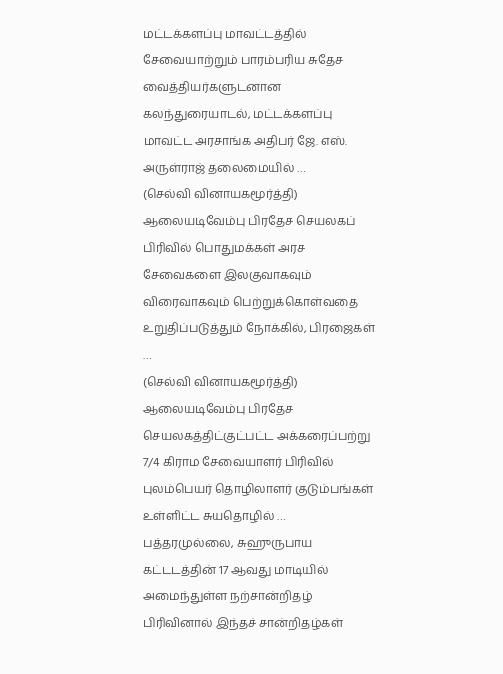மட்டக்களப்பு மாவட்டத்தில் சேவையாற்றும் பாரம்பரிய சுதேச வைத்தியர்களுடனான கலந்துரையாடல், மட்டக்களப்பு மாவட்ட அரசாங்க அதிபர் ஜே. எஸ். அருள்ராஜ் தலைமையில் …
(செல்வி வினாயகமூர்த்தி) ஆலையடிவேம்பு பிரதேச செயலகப் பிரிவில் பொதுமக்கள் அரச சேவைகளை இலகுவாகவும் விரைவாகவும் பெற்றுக்கொள்வதை உறுதிப்படுத்தும் நோக்கில், பிரஜைகள் …
(செல்வி வினாயகமூர்த்தி) ஆலையடிவேம்பு பிரதேச செயலகத்திட்குட்பட்ட அக்கரைப்பற்று 7/4 கிராம சேவையாளர் பிரிவில் புலம்பெயர் தொழிலாளர் குடும்பங்கள் உள்ளிட்ட சுயதொழில் …
பத்தரமுல்லை, சுஹுருபாய கட்டடத்தின் 17 ஆவது மாடியில் அமைந்துள்ள நற்சான்றிதழ் பிரிவினால் இந்தச் சான்றிதழ்கள்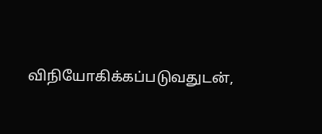விநியோகிக்கப்படுவதுடன்,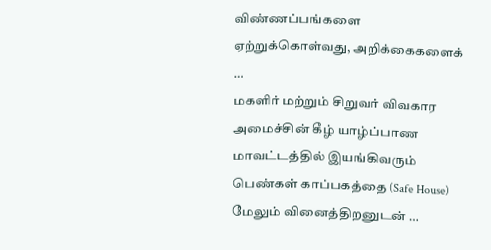விண்ணப்பங்களை ஏற்றுக்கொள்வது, அறிக்கைகளைக் …
மகளிர் மற்றும் சிறுவர் விவகார அமைச்சின் கீழ் யாழ்ப்பாண மாவட்டத்தில் இயங்கிவரும் பெண்கள் காப்பகத்தை (Safe House) மேலும் வினைத்திறனுடன் …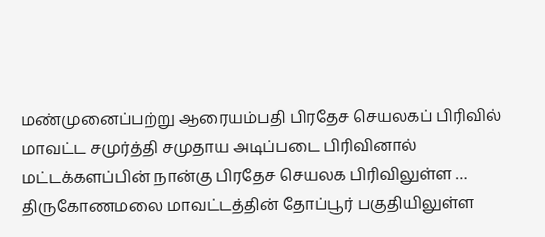மண்முனைப்பற்று ஆரையம்பதி பிரதேச செயலகப் பிரிவில் மாவட்ட சமுர்த்தி சமுதாய அடிப்படை பிரிவினால் மட்டக்களப்பின் நான்கு பிரதேச செயலக பிரிவிலுள்ள …
திருகோணமலை மாவட்டத்தின் தோப்பூர் பகுதியிலுள்ள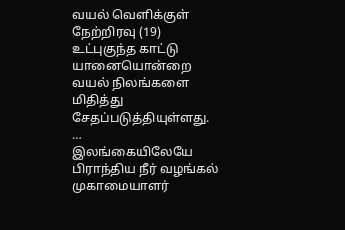வயல் வெளிக்குள் நேற்றிரவு (19) உட்புகுந்த காட்டு யானையொன்றை வயல் நிலங்களை மிதித்து சேதப்படுத்தியுள்ளது. …
இலங்கையிலேயே பிராந்திய நீர் வழங்கல் முகாமையாளர்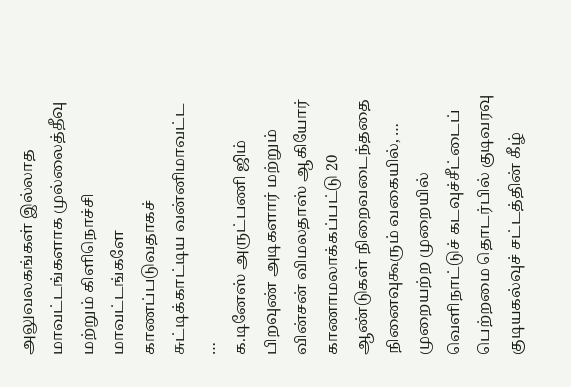அலுவலகங்கள் இல்லாத மாவட்டங்களாக முல்லைத்தீவு மற்றும் கிளிநொச்சி மாவட்டங்களே காணப்படுவதாகச் சுட்டிக்காட்டிய வன்னிமாவட்ட …
க.டினேஸ் அருட்பணி ஜிம் பிறவுண் அடிகளார் மற்றும் வின்சன் விமலதாஸ் ஆகியோர் காணாமலாக்கப்பட்டு 20 ஆண்டுகள் நிறைவடைந்ததை நினைவுகூரும் வகையில், …
முறையற்ற முறையில் வெளிநாட்டுச் கடவுச்சீட்டைப் பெற்றமை தொடர்பில் குடிவரவு குடியகல்வுச் சட்டத்தின் கீழ்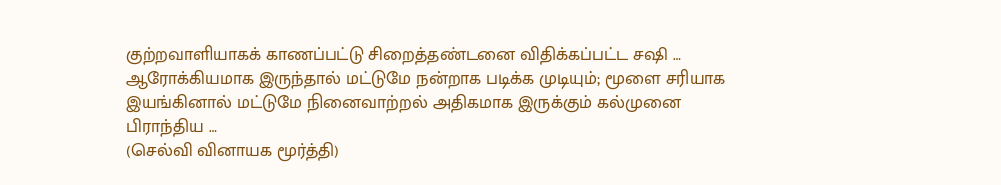குற்றவாளியாகக் காணப்பட்டு சிறைத்தண்டனை விதிக்கப்பட்ட சஷி …
ஆரோக்கியமாக இருந்தால் மட்டுமே நன்றாக படிக்க முடியும்; மூளை சரியாக இயங்கினால் மட்டுமே நினைவாற்றல் அதிகமாக இருக்கும் கல்முனை பிராந்திய …
(செல்வி வினாயக மூர்த்தி)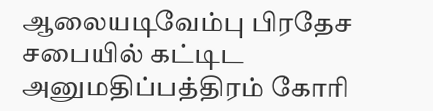ஆலையடிவேம்பு பிரதேச சபையில் கட்டிட அனுமதிப்பத்திரம் கோரி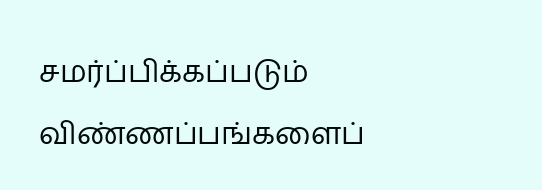சமர்ப்பிக்கப்படும் விண்ணப்பங்களைப்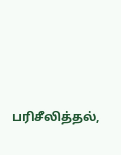பரிசீலித்தல்,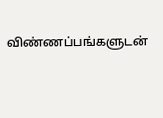விண்ணப்பங்களுடன்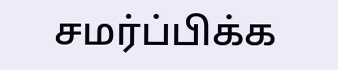சமர்ப்பிக்க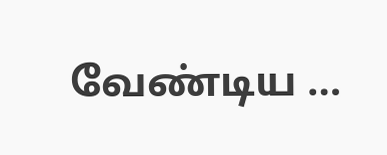வேண்டிய …